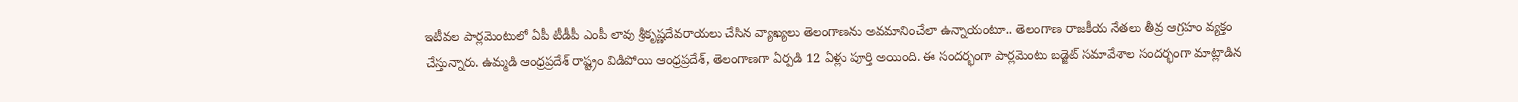ఇటీవల పార్లమెంటులో ఏపీ టీడీపీ ఎంపీ లావు శ్రీకృష్ణదేవరాయలు చేసిన వ్యాఖ్యలు తెలంగాణను అవమానించేలా ఉన్నాయంటూ.. తెలంగాణ రాజకీయ నేతలు తీవ్ర ఆగ్రహం వ్యక్తం చేస్తున్నారు. ఉమ్మడి ఆంధ్రప్రదేశ్ రాష్ట్రం విడిపోయి ఆంధ్రప్రదేశ్, తెలంగాణగా ఏర్పడి 12 ఏళ్లు పూర్తి అయింది. ఈ సందర్భంగా పార్లమెంటు బడ్జెట్ సమావేశాల సందర్భంగా మాట్లాడిన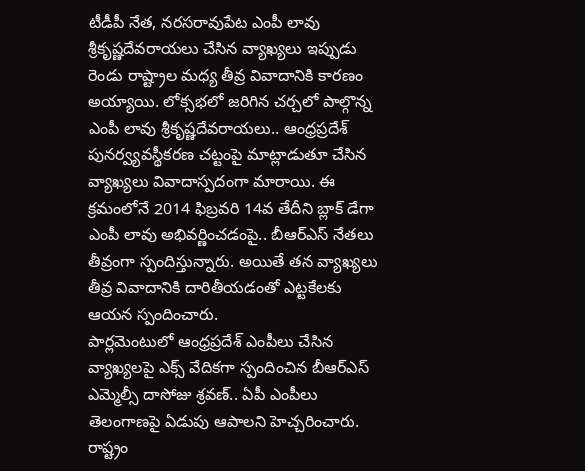టీడీపీ నేత, నరసరావుపేట ఎంపీ లావు శ్రీకృష్ణదేవరాయలు చేసిన వ్యాఖ్యలు ఇప్పుడు రెండు రాష్ట్రాల మధ్య తీవ్ర వివాదానికి కారణం అయ్యాయి. లోక్సభలో జరిగిన చర్చలో పాల్గొన్న ఎంపీ లావు శ్రీకృష్ణదేవరాయలు.. ఆంధ్రప్రదేశ్ పునర్వ్యవస్థీకరణ చట్టంపై మాట్లాడుతూ చేసిన వ్యాఖ్యలు వివాదాస్పదంగా మారాయి. ఈ క్రమంలోనే 2014 ఫిబ్రవరి 14వ తేదీని బ్లాక్ డేగా ఎంపీ లావు అభివర్ణించడంపై.. బీఆర్ఎస్ నేతలు తీవ్రంగా స్పందిస్తున్నారు. అయితే తన వ్యాఖ్యలు తీవ్ర వివాదానికి దారితీయడంతో ఎట్టకేలకు ఆయన స్పందించారు.
పార్లమెంటులో ఆంధ్రప్రదేశ్ ఎంపీలు చేసిన వ్యాఖ్యలపై ఎక్స్ వేదికగా స్పందించిన బీఆర్ఎస్ ఎమ్మెల్సీ దాసోజు శ్రవణ్.. ఏపీ ఎంపీలు తెలంగాణపై ఏడుపు ఆపాలని హెచ్చరించారు. రాష్ట్రం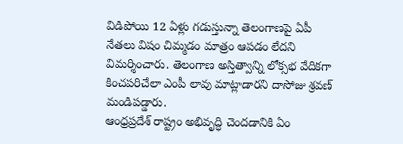విడిపోయి 12 ఏళ్లు గడుస్తున్నా తెలంగాణపై ఏపీ నేతలు విషం చిమ్మడం మాత్రం ఆపడం లేదని విమర్శించారు. తెలంగాణ అస్తిత్వాన్ని లోక్సభ వేదికగా కించపరిచేలా ఎంపీ లావు మాట్లాడారని దాసోజు శ్రవణ్ మండిపడ్డారు.
ఆంధ్రప్రదేశ్ రాష్ట్రం అభివృద్ధి చెందడానికి ఏం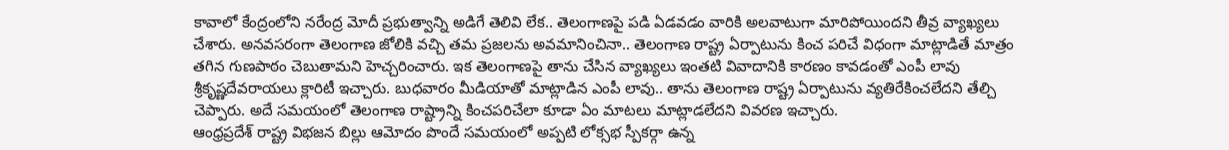కావాలో కేంద్రంలోని నరేంద్ర మోదీ ప్రభుత్వాన్ని అడిగే తెలివి లేక.. తెలంగాణపై పడి ఏడవడం వారికి అలవాటుగా మారిపోయిందని తీవ్ర వ్యాఖ్యలు చేశారు. అనవసరంగా తెలంగాణ జోలికి వచ్చి తమ ప్రజలను అవమానించినా.. తెలంగాణ రాష్ట్ర ఏర్పాటును కించ పరిచే విధంగా మాట్లాడితే మాత్రం తగిన గుణపాఠం చెబుతామని హెచ్చరించారు. ఇక తెలంగాణపై తాను చేసిన వ్యాఖ్యలు ఇంతటి వివాదానికి కారణం కావడంతో ఎంపీ లావు శ్రీకృష్ణదేవరాయలు క్లారిటీ ఇచ్చారు. బుధవారం మీడియాతో మాట్లాడిన ఎంపీ లావు.. తాను తెలంగాణ రాష్ట్ర ఏర్పాటును వ్యతిరేకించలేదని తేల్చి చెప్పారు. అదే సమయంలో తెలంగాణ రాష్ట్రాన్ని కించపరిచేలా కూడా ఏం మాటలు మాట్లాడలేదని వివరణ ఇచ్చారు.
ఆంధ్రప్రదేశ్ రాష్ట్ర విభజన బిల్లు ఆమోదం పొందే సమయంలో అప్పటి లోక్సభ స్పీకర్గా ఉన్న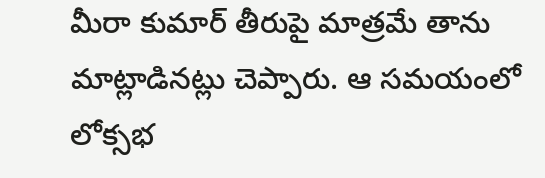మీరా కుమార్ తీరుపై మాత్రమే తాను మాట్లాడినట్లు చెప్పారు. ఆ సమయంలో లోక్సభ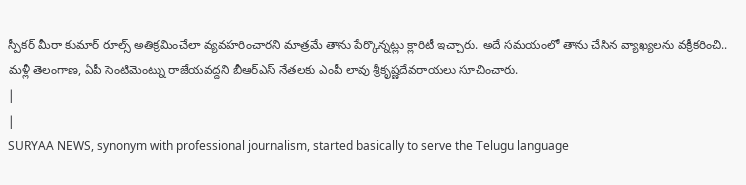స్పీకర్ మీరా కుమార్ రూల్స్ అతిక్రమించేలా వ్యవహరించారని మాత్రమే తాను పేర్కొన్నట్లు క్లారిటీ ఇచ్చారు. అదే సమయంలో తాను చేసిన వ్యాఖ్యలను వక్రీకరించి.. మళ్లీ తెలంగాణ, ఏపీ సెంటిమెంట్ను రాజేయవద్దని బీఆర్ఎస్ నేతలకు ఎంపీ లావు శ్రీకృష్ణదేవరాయలు సూచించారు.
|
|
SURYAA NEWS, synonym with professional journalism, started basically to serve the Telugu language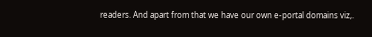readers. And apart from that we have our own e-portal domains viz,.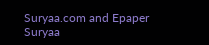Suryaa.com and Epaper Suryaa